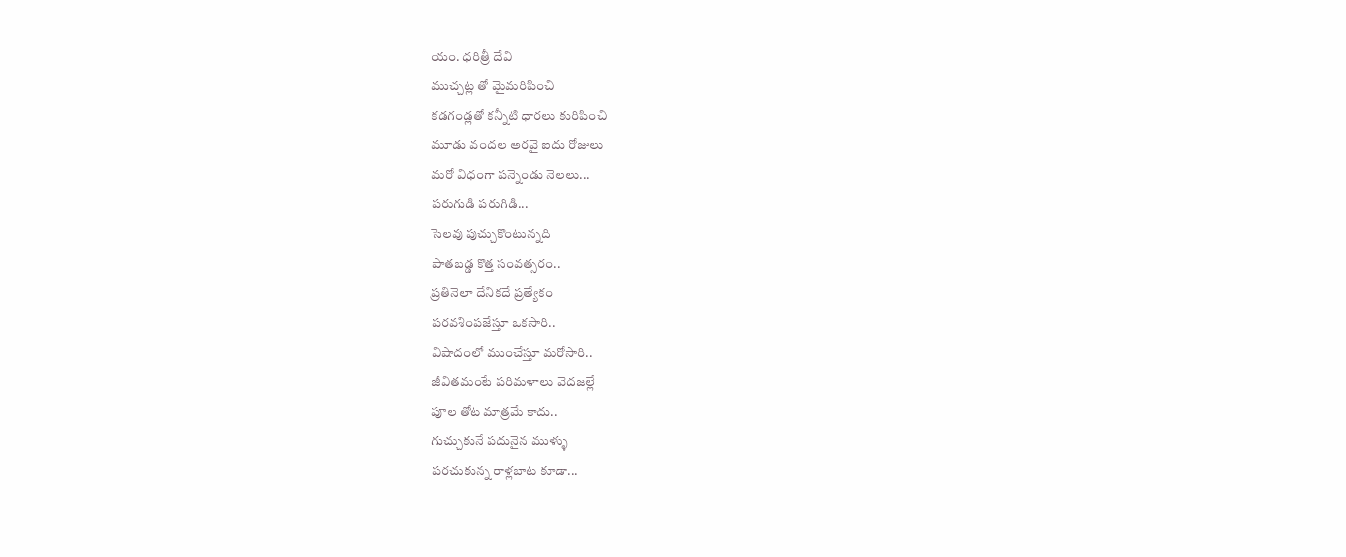యం. ధరిత్రీ దేవి
ముచ్చట్ల తో మైమరిపించి
కడగండ్లతో కన్నీటి ధారలు కురిపించి
మూడు వందల అరవై ఐదు రోజులు
మరో విధంగా పన్నెండు నెలలు...
పరుగుడి పరుగిడి...
సెలవు పుచ్చుకొంటున్నది
పాతబడ్డ కొత్త సంవత్సరం..
ప్రతినెలా దేనికదే ప్రత్యేకం
పరవశింపజేస్తూ ఒకసారి..
విషాదంలో ముంచేస్తూ మరోసారి..
జీవితమంటే పరిమళాలు వెదజల్లే
పూల తోట మాత్రమే కాదు..
గుచ్చుకునే పదునైన ముళ్ళు
పరచుకున్న రాళ్లబాట కూడా...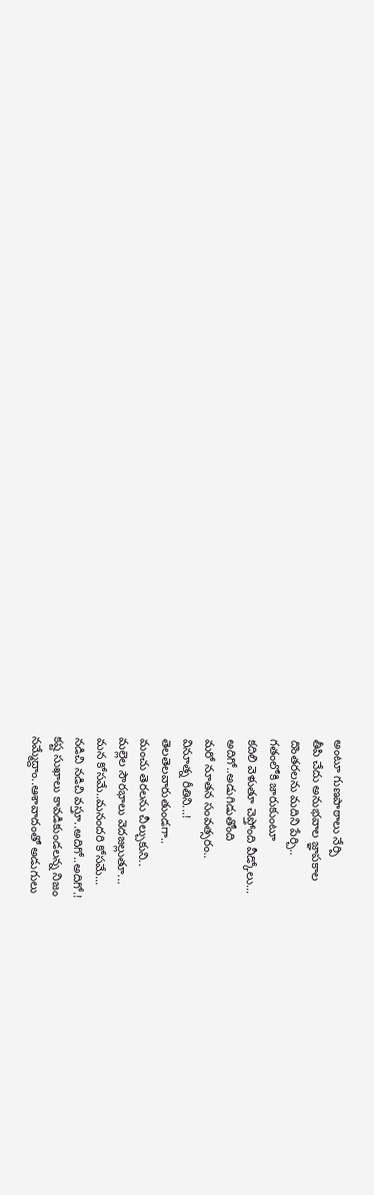అంటూ గుణపాఠాలు నేర్పి
తీపి చేదు అనుభవాల జ్ఞాపకాల
దొంతరలను మదిని పేర్చి..
గతంలోకి జారుకుంటూ
కదిలి వెళుతూ చెప్తోంది వీడ్కోలు...
అదిగో..అడుగిడుతోంది
మరో నూతన సంవత్సరం..
వినూత్న రీతిని...!
తెలతెలవారుతుండగా..
మంచు తెరలను చీల్చుకుని..
మల్లెల సౌరభాలు వెదజల్లుతూ...
మన కోసమే..మనందరి కోసమే...
నడిచి నడిచి వస్తూ..అదిగో..అదిగో.!
కష్ట సుఖాలు కావడికుండలన్న నిజం
నమ్మేద్దాం..ఆశావాదంతో అడుగులు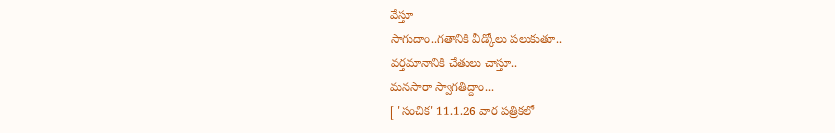వేస్తూ
సాగుదాం..గతానికి వీడ్కోలు పలుకుతూ..
వర్తమానానికి చేతులు చాస్తూ..
మనసారా స్వాగతిద్దాం...
[ 'సంచిక' 11.1.26 వార పత్రికలో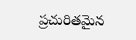ప్రచురితమైన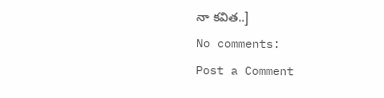నా కవిత..]
No comments:
Post a Comment